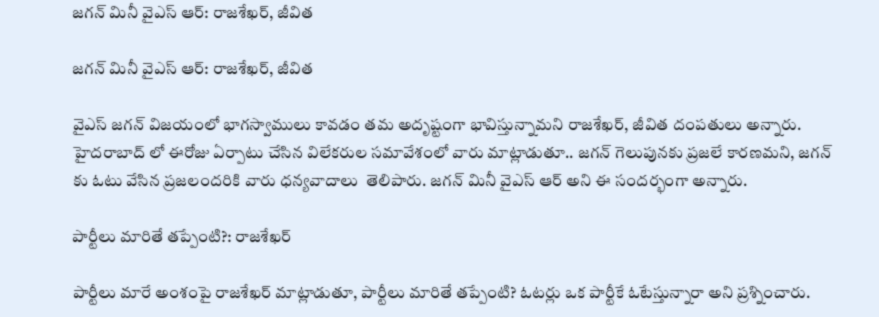జగన్ మినీ వైఎస్ ఆర్: రాజశేఖర్, జీవిత

జగన్ మినీ వైఎస్ ఆర్: రాజశేఖర్, జీవిత

వైఎస్ జగన్ విజయంలో భాగస్వాములు కావడం తమ అదృష్టంగా భావిస్తున్నామని రాజశేఖర్, జీవిత దంపతులు అన్నారు. హైదరాబాద్ లో ఈరోజు ఏర్పాటు చేసిన విలేకరుల సమావేశంలో వారు మాట్లాడుతూ.. జగన్ గెలుపునకు ప్రజలే కారణమని, జగన్ కు ఓటు వేసిన ప్రజలందరికి వారు ధన్యవాదాలు  తెలిపారు. జగన్ మినీ వైఎస్ ఆర్ అని ఈ సందర్భంగా అన్నారు.

పార్టీలు మారితే తప్పేంటి?: రాజశేఖర్

పార్టీలు మారే అంశంపై రాజశేఖర్ మాట్లాడుతూ, పార్టీలు మారితే తప్పేంటి? ఓటర్లు ఒక పార్టీకే ఓటేస్తున్నారా అని ప్రశ్నించారు.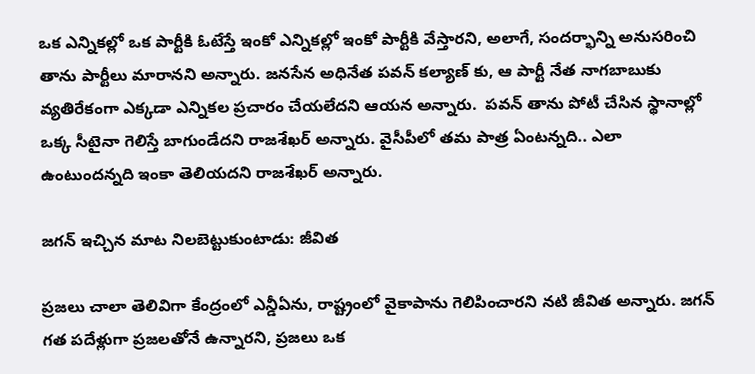ఒక ఎన్నికల్లో ఒక పార్టీకి ఓటేస్తే ఇంకో ఎన్నికల్లో ఇంకో పార్టీకి వేస్తారని, అలాగే, సందర్భాన్ని అనుసరించి తాను పార్టీలు మారానని అన్నారు. జనసేన అధినేత పవన్ కల్యాణ్ కు, ఆ పార్టీ నేత నాగబాబుకు వ్యతిరేకంగా ఎక్కడా ఎన్నికల ప్రచారం చేయలేదని ఆయన అన్నారు.  పవన్ తాను పోటీ చేసిన స్థానాల్లో ఒక్క సీటైనా గెలిస్తే బాగుండేదని రాజశేఖర్ అన్నారు. వైసీపీలో తమ పాత్ర ఏంటన్నది.. ఎలా ఉంటుందన్నది ఇంకా తెలియదని రాజశేఖర్ అన్నారు.

జగన్ ఇచ్చిన మాట నిలబెట్టుకుంటాడు: జీవిత

ప్రజలు చాలా తెలివిగా కేంద్రంలో ఎన్డీఏను, రాష్ట్రంలో వైకాపాను గెలిపించారని నటి జీవిత అన్నారు. జగన్ గత పదేళ్లుగా ప్రజలతోనే ఉన్నారని, ప్రజలు ఒక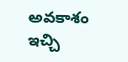అవకాశం ఇచ్చి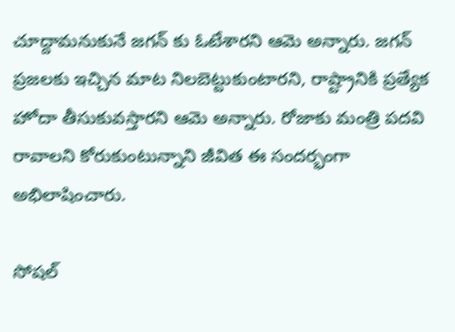చూద్దామనుకునే జగన్ కు ఓటేశారని ఆమె అన్నారు. జగన్ ప్రజలకు ఇచ్చిన మాట నిలబెట్టుకుంటారని, రాష్ట్రానికి ప్రత్యేక హోదా తీసుకువస్తారని ఆమె అన్నారు. రోజాకు మంత్రి పదవి రావాలని కోరుకుంటున్నాని జీవిత ఈ సందర్భంగా అభిలాషించారు.

సోషల్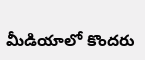మీడియాలో కొందరు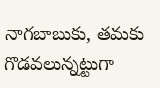నాగబాబుకు, తమకు గొడవలున్నట్టుగా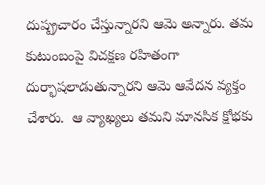దుష్ప్రచారం చేస్తున్నారని ఆమె అన్నారు. తమ కుటుంబంపై విచక్షణ రహితంగా దుర్భాషలాడుతున్నారని ఆమె ఆవేదన వ్యక్తం చేశారు.  ఆ వ్యాఖ్యలు తమని మానసిక క్షోభకు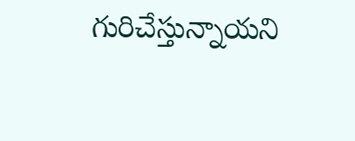గురిచేస్తున్నాయని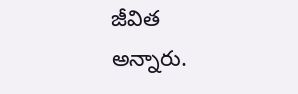జీవిత అన్నారు.